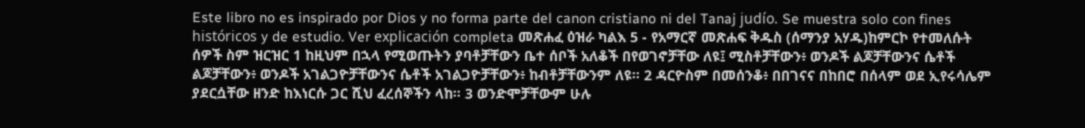Este libro no es inspirado por Dios y no forma parte del canon cristiano ni del Tanaj judío. Se muestra solo con fines históricos y de estudio. Ver explicación completa መጽሐፈ ዕዝራ ካልእ 5 - የአማርኛ መጽሐፍ ቅዱስ (ሰማንያ አሃዱ)ከምርኮ የተመለሱት ሰዎች ስም ዝርዝር 1 ከዚህም በኋላ የሚወጡትን ያባቶቻቸውን ቤተ ሰቦች አለቆች በየወገኖቻቸው ለዩ፤ ሚስቶቻቸውን፥ ወንዶች ልጆቻቸውንና ሴቶች ልጆቻቸውን፥ ወንዶች አገልጋዮቻቸውንና ሴቶች አገልጋዮቻቸውን፥ ከብቶቻቸውንም ለዩ። 2 ዳርዮስም በመሰንቆ፥ በበገናና በከበሮ በሰላም ወደ ኢየሩሳሌም ያደርሷቸው ዘንድ ከእነርሱ ጋር ሺህ ፈረሰኞችን ላከ። 3 ወንድሞቻቸውም ሁሉ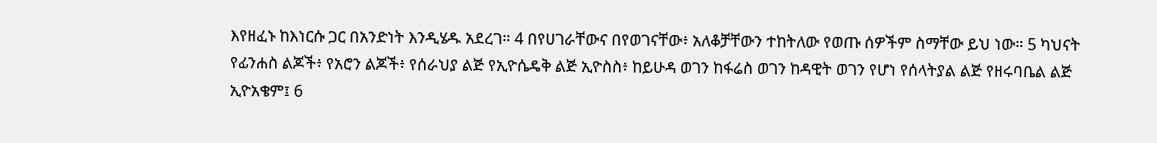እየዘፈኑ ከእነርሱ ጋር በአንድነት እንዲሄዱ አደረገ። 4 በየሀገራቸውና በየወገናቸው፥ አለቆቻቸውን ተከትለው የወጡ ሰዎችም ስማቸው ይህ ነው። 5 ካህናት የፊንሐስ ልጆች፥ የአሮን ልጆች፥ የሰራህያ ልጅ የኢዮሴዴቅ ልጅ ኢዮስስ፥ ከይሁዳ ወገን ከፋሬስ ወገን ከዳዊት ወገን የሆነ የሰላትያል ልጅ የዘሩባቤል ልጅ ኢዮአቄም፤ 6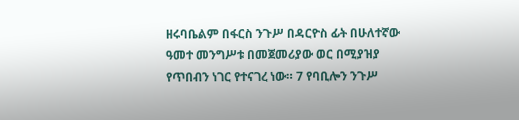ዘሩባቤልም በፋርስ ንጉሥ በዳርዮስ ፊት በሁለተኛው ዓመተ መንግሥቱ በመጀመሪያው ወር በሚያዝያ የጥበብን ነገር የተናገረ ነው። 7 የባቢሎን ንጉሥ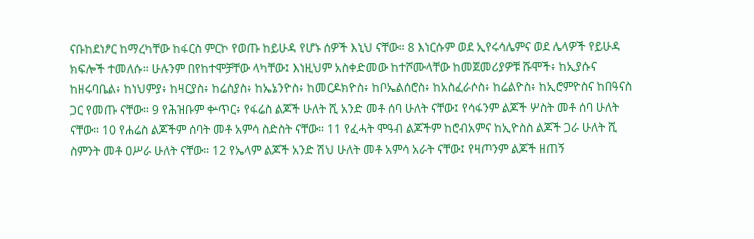ናቡከደነፆር ከማረካቸው ከፋርስ ምርኮ የወጡ ከይሁዳ የሆኑ ሰዎች እኒህ ናቸው። 8 እነርሱም ወደ ኢየሩሳሌምና ወደ ሌላዎች የይሁዳ ክፍሎች ተመለሱ። ሁሉንም በየከተሞቻቸው ላካቸው፤ እነዚህም አስቀድመው ከተሾሙላቸው ከመጀመሪያዎቹ ሹሞች፥ ከኢያሱና ከዘሩባቤል፥ ከነህምያ፥ ከዛርያስ፥ ከሬስያስ፥ ከኤኔንዮስ፥ ከመርዶክዮስ፥ ከቦኤልሰሮስ፥ ከአስፈራሶስ፥ ከሬልዮስ፥ ከኢሮምዮስና ከበዓናስ ጋር የመጡ ናቸው። 9 የሕዝቡም ቍጥር፥ የፋሬስ ልጆች ሁለት ሺ አንድ መቶ ሰባ ሁለት ናቸው፤ የሳፋንም ልጆች ሦስት መቶ ሰባ ሁለት ናቸው። 10 የሐሬስ ልጆችም ሰባት መቶ አምሳ ስድስት ናቸው። 11 የፈሓት ሞዓብ ልጆችም ከሮብአምና ከኢዮስስ ልጆች ጋራ ሁለት ሺ ስምንት መቶ ዐሥራ ሁለት ናቸው። 12 የኤላም ልጆች አንድ ሽህ ሁለት መቶ አምሳ አራት ናቸው፤ የዛጦንም ልጆች ዘጠኝ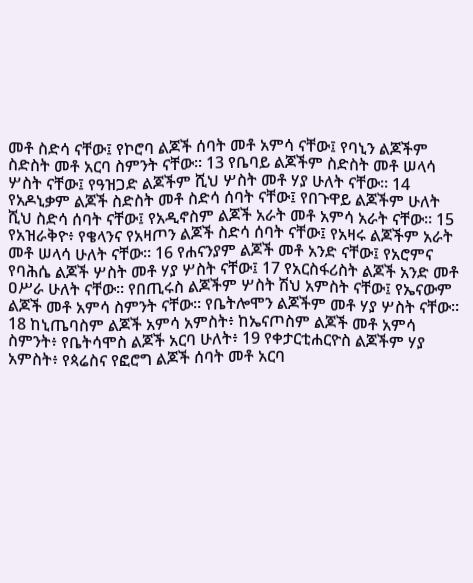መቶ ስድሳ ናቸው፤ የኮሮባ ልጆች ሰባት መቶ አምሳ ናቸው፤ የባኒን ልጆችም ስድስት መቶ አርባ ስምንት ናቸው። 13 የቤባይ ልጆችም ስድስት መቶ ሠላሳ ሦስት ናቸው፤ የዓዝጋድ ልጆችም ሺህ ሦስት መቶ ሃያ ሁለት ናቸው። 14 የአዶኒቃም ልጆች ስድስት መቶ ስድሳ ሰባት ናቸው፤ የበጉዋይ ልጆችም ሁለት ሺህ ስድሳ ሰባት ናቸው፤ የአዲኖስም ልጆች አራት መቶ አምሳ አራት ናቸው። 15 የአዝራቅዮ፥ የቄላንና የአዛጦን ልጆች ስድሳ ሰባት ናቸው፤ የአዛሩ ልጆችም አራት መቶ ሠላሳ ሁለት ናቸው። 16 የሐናንያም ልጆች መቶ አንድ ናቸው፤ የአሮምና የባሕሴ ልጆች ሦስት መቶ ሃያ ሦስት ናቸው፤ 17 የአርስፋሪስት ልጆች አንድ መቶ ዐሥራ ሁለት ናቸው። የበጢሩስ ልጆችም ሦስት ሽህ አምስት ናቸው፤ የኤናውም ልጆች መቶ አምሳ ስምንት ናቸው። የቤትሎሞን ልጆችም መቶ ሃያ ሦስት ናቸው። 18 ከኒጤባስም ልጆች አምሳ አምስት፥ ከኤናጦስም ልጆች መቶ አምሳ ስምንት፥ የቤትሳሞስ ልጆች አርባ ሁለት፥ 19 የቀታርቲሐርዮስ ልጆችም ሃያ አምስት፥ የጳሬስና የፎሮግ ልጆች ሰባት መቶ አርባ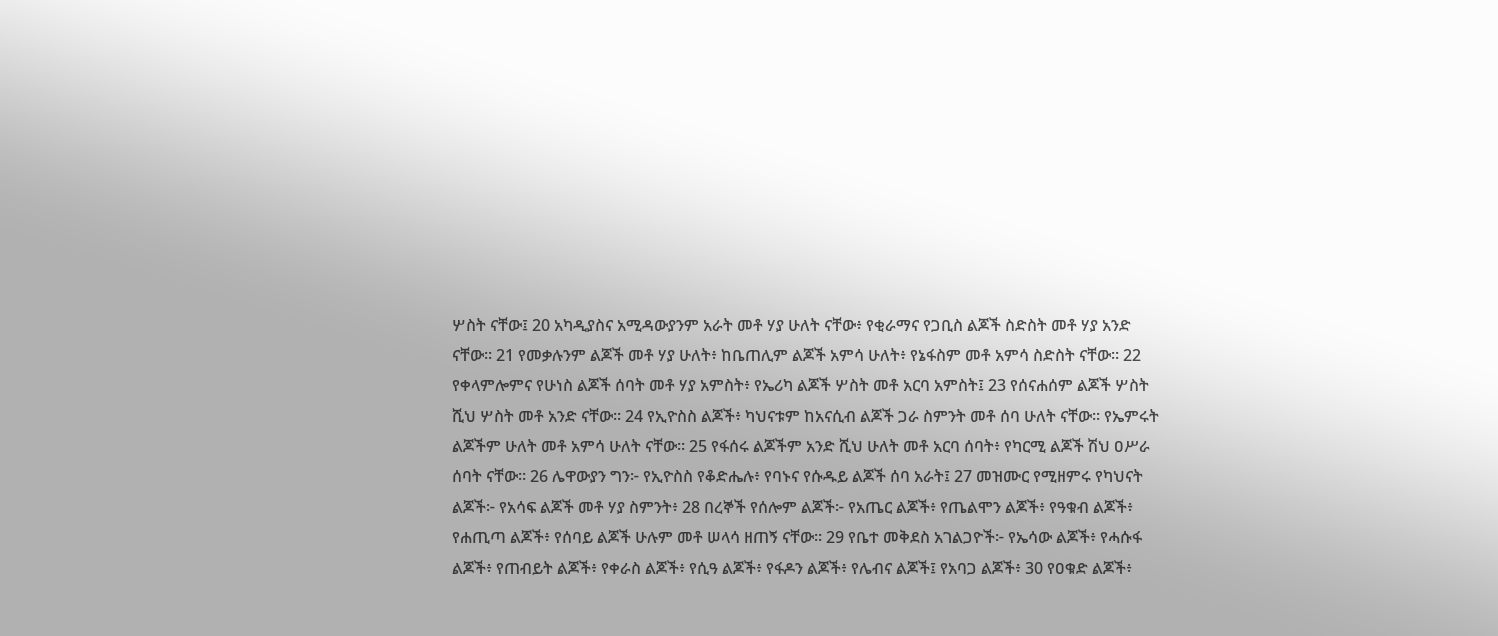ሦስት ናቸው፤ 20 አካዲያስና አሚዳውያንም አራት መቶ ሃያ ሁለት ናቸው፥ የቂራማና የጋቢስ ልጆች ስድስት መቶ ሃያ አንድ ናቸው። 21 የመቃሉንም ልጆች መቶ ሃያ ሁለት፥ ከቤጠሊም ልጆች አምሳ ሁለት፥ የኔፋስም መቶ አምሳ ስድስት ናቸው። 22 የቀላምሎምና የሁነስ ልጆች ሰባት መቶ ሃያ አምስት፥ የኤሪካ ልጆች ሦስት መቶ አርባ አምስት፤ 23 የሰናሐሰም ልጆች ሦስት ሺህ ሦስት መቶ አንድ ናቸው። 24 የኢዮስስ ልጆች፥ ካህናቱም ከአናሲብ ልጆች ጋራ ስምንት መቶ ሰባ ሁለት ናቸው። የኤምሩት ልጆችም ሁለት መቶ አምሳ ሁለት ናቸው። 25 የፋሰሩ ልጆችም አንድ ሺህ ሁለት መቶ አርባ ሰባት፥ የካርሚ ልጆች ሽህ ዐሥራ ሰባት ናቸው። 26 ሌዋውያን ግን፦ የኢዮስስ የቆድሔሉ፥ የባኑና የሱዱይ ልጆች ሰባ አራት፤ 27 መዝሙር የሚዘምሩ የካህናት ልጆች፦ የአሳፍ ልጆች መቶ ሃያ ስምንት፥ 28 በረኞች የሰሎም ልጆች፦ የአጤር ልጆች፥ የጤልሞን ልጆች፥ የዓቁብ ልጆች፥ የሐጢጣ ልጆች፥ የሰባይ ልጆች ሁሉም መቶ ሠላሳ ዘጠኝ ናቸው። 29 የቤተ መቅደስ አገልጋዮች፦ የኤሳው ልጆች፥ የሓሱፋ ልጆች፥ የጠብይት ልጆች፥ የቀራስ ልጆች፥ የሲዓ ልጆች፥ የፋዶን ልጆች፥ የሌብና ልጆች፤ የአባጋ ልጆች፥ 30 የዐቁድ ልጆች፥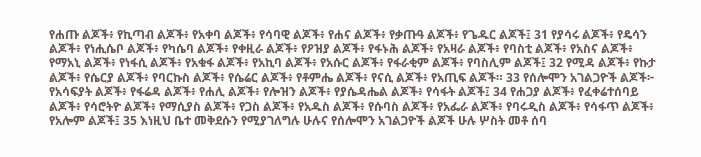የሐጡ ልጆች፥ የኪጣብ ልጆች፥ የአቀባ ልጆች፥ የሳባዊ ልጆች፥ የሐና ልጆች፥ የቃጡዓ ልጆች፥ የጌዱር ልጆች፤ 31 የያሳሩ ልጆች፥ የዴሳን ልጆች፥ የነሒሴቦ ልጆች፥ የካሴባ ልጆች፥ የቀዚራ ልጆች፥ የዖዝያ ልጆች፥ የፋኑሕ ልጆች፥ የአዛራ ልጆች፥ የባስቲ ልጆች፥ የአስና ልጆች፥ የማአኒ ልጆች፥ የነፋሲ ልጆች፥ የአቁፋ ልጆች፥ የአኪባ ልጆች፥ የአሱር ልጆች፥ የፋራቂም ልጆች፥ የባስሊም ልጆች፤ 32 የሚዳ ልጆች፥ የኩታ ልጆች፥ የሴርያ ልጆች፥ የባርኩስ ልጆች፥ የሴሬር ልጆች፥ የቶምሔ ልጆች፥ የናሲ ልጆች፥ የአጢፍ ልጆች። 33 የሰሎሞን አገልጋዮች ልጆች፦ የአሳፍያት ልጆች፥ የፋሬዳ ልጆች፥ የሐሊ ልጆች፥ የሎዝን ልጆች፥ የያሴዳሔል ልጆች፥ የሳፋት ልጆች፤ 34 የሐጋያ ልጆች፥ የፈቀሬተሰባይ ልጆች፥ የሳሮትዮ ልጆች፥ የማሲያስ ልጆች፥ የጋስ ልጆች፥ የአዱስ ልጆች፥ የሱባስ ልጆች፥ የአፌራ ልጆች፥ የባሩዲስ ልጆች፥ የሳፋጥ ልጆች፥ የአሎም ልጆች፤ 35 እነዚህ ቤተ መቅደሱን የሚያገለግሉ ሁሉና የሰሎሞን አገልጋዮች ልጆች ሁሉ ሦስት መቶ ሰባ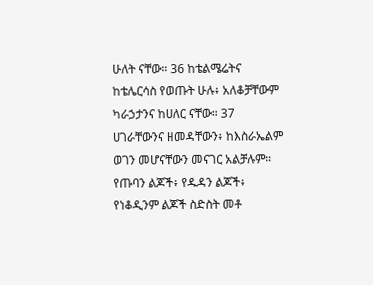ሁለት ናቸው። 36 ከቴልሜሬትና ከቴሌርሳስ የወጡት ሁሉ፥ አለቆቻቸውም ካራኃታንና ከሀለር ናቸው። 37 ሀገራቸውንና ዘመዳቸውን፥ ከእስራኤልም ወገን መሆናቸውን መናገር አልቻሉም። የጡባን ልጆች፥ የዱዳን ልጆች፥ የነቆዲንም ልጆች ስድስት መቶ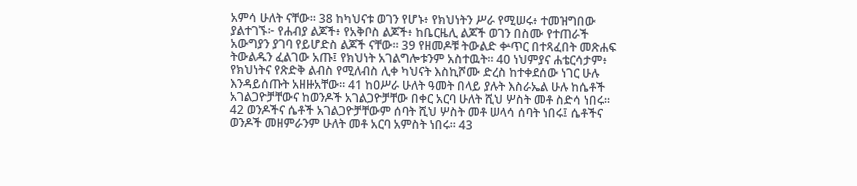አምሳ ሁለት ናቸው። 38 ከካህናቱ ወገን የሆኑ፥ የክህነትን ሥራ የሚሠሩ፥ ተመዝግበው ያልተገኙ፦ የሐብያ ልጆች፥ የአቅቦስ ልጆች፥ ከቤርዜሊ ልጆች ወገን በስሙ የተጠራች አውግያን ያገባ የይሆድስ ልጆች ናቸው። 39 የዘመዶቹ ትውልድ ቍጥር በተጻፈበት መጽሐፍ ትውልዱን ፈልገው አጡ፤ የክህነት አገልግሎቱንም አስተዉት። 40 ነህምያና ሐቴርሳታም፥ የክህነትና የጽድቅ ልብስ የሚለብስ ሊቀ ካህናት እስኪሾሙ ድረስ ከተቀደሰው ነገር ሁሉ እንዳይሰጡት አዘዙአቸው። 41 ከዐሥራ ሁለት ዓመት በላይ ያሉት እስራኤል ሁሉ ከሴቶች አገልጋዮቻቸውና ከወንዶች አገልጋዮቻቸው በቀር አርባ ሁለት ሺህ ሦስት መቶ ስድሳ ነበሩ። 42 ወንዶችና ሴቶች አገልጋዮቻቸውም ሰባት ሺህ ሦስት መቶ ሠላሳ ሰባት ነበሩ፤ ሴቶችና ወንዶች መዘምራንም ሁለት መቶ አርባ አምስት ነበሩ። 43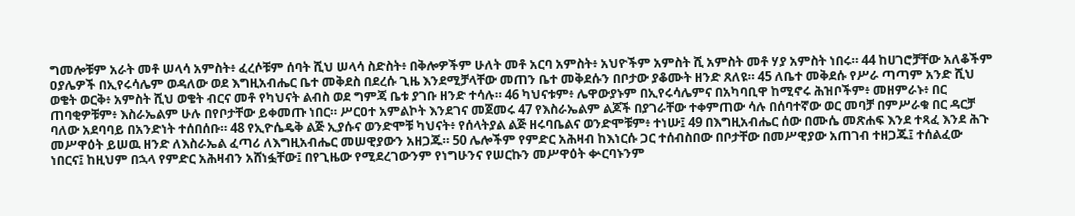ግመሎቹም አራት መቶ ሠላሳ አምስት፥ ፈረሶቹም ሰባት ሺህ ሠላሳ ስድስት፥ በቅሎዎችም ሁለት መቶ አርባ አምስት፥ አህዮችም አምስት ሺ አምስት መቶ ሃያ አምስት ነበሩ። 44 ከሀገሮቻቸው አለቆችም ዐያሌዎች በኢየሩሳሌም ወዳለው ወደ እግዚአብሔር ቤተ መቅደስ በደረሱ ጊዜ እንደሚቻላቸው መጠን ቤተ መቅደሱን በቦታው ያቆሙት ዘንድ ጸለዩ። 45 ለቤተ መቅደሱ የሥራ ጣጣም አንድ ሺህ ወቄት ወርቅ፥ አምስት ሺህ ወቄት ብርና መቶ የካህናት ልብስ ወደ ግምጃ ቤቱ ያገቡ ዘንድ ተሳሉ። 46 ካህናቱም፥ ሌዋውያኑም በኢየሩሳሌምና በአካባቢዋ ከሚኖሩ ሕዝቦችም፥ መዘምራኑ፥ በር ጠባቂዎቹም፥ እስራኤልም ሁሉ በየቦታቸው ይቀመጡ ነበር። ሥርዐተ አምልኮት እንደገና መጀመሩ 47 የእስራኤልም ልጆች በያገራቸው ተቀምጠው ሳሉ በሰባተኛው ወር መባቻ በምሥራቁ በር ዳርቻ ባለው አደባባይ በአንድነት ተሰበሰቡ። 48 የኢዮሴዴቅ ልጅ ኢያሱና ወንድሞቹ ካህናት፥ የሰላትያል ልጅ ዘሩባቤልና ወንድሞቹም፥ ተነሡ፤ 49 በእግዚአብሔር ሰው በሙሴ መጽሐፍ እንደ ተጻፈ እንደ ሕጉ መሥዋዕት ይሠዉ ዘንድ ለእስራኤል ፈጣሪ ለእግዚአብሔር መሠዊያውን አዘጋጁ። 50 ሌሎችም የምድር አሕዛብ ከእነርሱ ጋር ተሰብስበው በቦታቸው በመሥዊያው አጠገብ ተዘጋጁ፤ ተሰልፈው ነበርና፤ ከዚህም በኋላ የምድር አሕዛብን አሸነፏቸው፤ በየጊዜው የሚደረገውንም የነግሁንና የሠርኩን መሥዋዕት ቍርባኑንም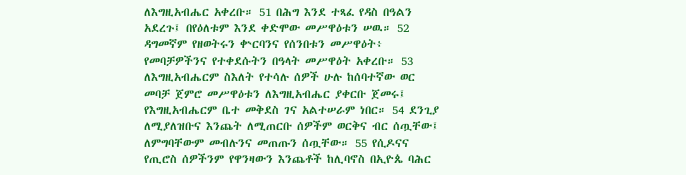ለእግዚአብሔር አቀረቡ። 51 በሕግ እንደ ተጻፈ የዳስ በዓልን አደረጉ፤ በየዕለቱም እንደ ቀድሞው መሥዋዕቱን ሠዉ። 52 ዳግመኛም የዘወትሩን ቍርባንና የሰንበቱን መሥዋዕት፥ የመባቻዎችንና የተቀደሱትን በዓላት መሥዋዕት አቀረቡ። 53 ለእግዚአብሔርም ስእለት የተሳሉ ሰዎች ሁሉ ከሰባተኛው ወር መባቻ ጀምሮ መሥዋዕቱን ለእግዚአብሔር ያቀርቡ ጀመሩ፤ የእግዚአብሔርም ቤተ መቅደስ ገና አልተሠራም ነበር። 54 ደንጊያ ለሚያለዝቡና እንጨት ለሚጠርቡ ሰዎችም ወርቅና ብር ሰጧቸው፤ ለምግባቸውም መብሉንና መጠጡን ሰጧቸው። 55 የሲዶናና የጢሮስ ሰዎችንም የዋንዛውን እንጨቶች ከሊባኖስ በኢዮጴ ባሕር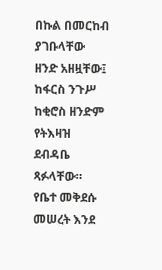በኩል በመርከብ ያገቡላቸው ዘንድ አዘዟቸው፤ ከፋርስ ንጉሥ ከቂሮስ ዘንድም የትእዛዝ ደብዳቤ ጻፉላቸው። የቤተ መቅደሱ መሠረት እንደ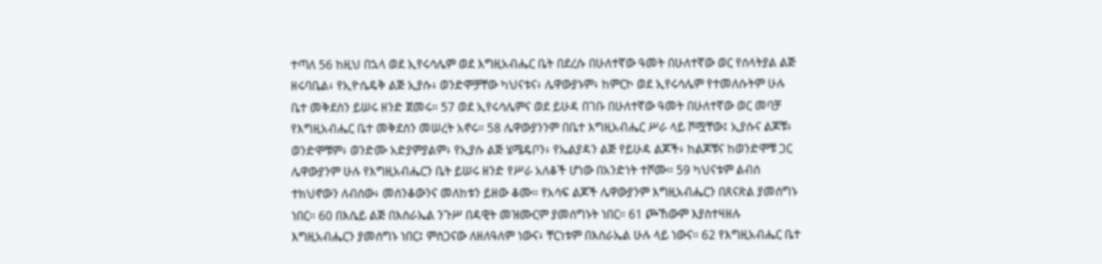ተጣለ 56 ከዚህ በኋላ ወደ ኢየሩሳሌም ወደ እግዚአብሔር ቤት በደረሱ በሁለተኛው ዓመት በሁለተኛው ወር የሰላትያል ልጅ ዘሩባቤል፥ የኢዮሴዴቅ ልጅ ኢያሱ፥ ወንድሞቻቸው ካህናቱና፥ ሌዋውያኑም፥ ከምርኮ ወደ ኢየሩሳሌም የተመለሱትም ሁሉ ቤተ መቅደስን ይሠሩ ዘንድ ጀመሩ። 57 ወደ ኢየሩሳሌምና ወደ ይሁዳ በገቡ በሁለተኛው ዓመት በሁለተኛው ወር መባቻ የእግዚአብሔር ቤተ መቅደስን መሠረት አኖሩ። 58 ሌዋውያንንም በቤተ እግዚአብሔር ሥራ ላይ ሾሟቸው፤ ኢያሱና ልጆቹ፥ ወንድሞቹም፥ ወንድሙ አድያምያልም፥ የኢያሱ ልጅ ሄሜዴቦን፥ የኤልያዳን ልጅ የይሁዳ ልጆች፥ ከልጆቹና ከወንድሞቹ ጋር ሌዋውያንም ሁሉ የእግዚአብሔርን ቤት ይሠሩ ዘንድ የሥራ አለቆች ሆነው በአንድነት ተሾሙ። 59 ካህናቱም ልብሰ ተክህኖውን ለብሰው፥ መሰንቆውንና መለከቱን ይዘው ቆሙ። የአሳፍ ልጆች ሌዋውያንም እግዚአብሔርን በጸናጽል ያመሰግኑ ነበር። 60 በእሴይ ልጅ በእስራኤል ንጉሥ በዳዊት መዝሙርም ያመሰግኑት ነበር። 61 ጮኸውም እያስተዛዘሉ እግዚአብሔርን ያመሰግኑ ነበር፤ ምስጋናው ለዘለዓለም ነውና፥ ቸርነቱም በእስራኤል ሁሉ ላይ ነውና። 62 የእግዚአብሔር ቤተ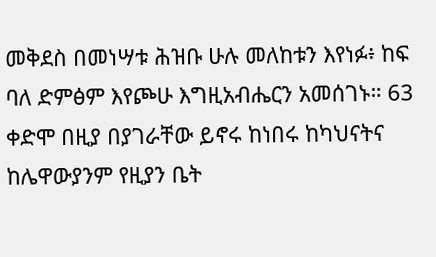መቅደስ በመነሣቱ ሕዝቡ ሁሉ መለከቱን እየነፉ፥ ከፍ ባለ ድምፅም እየጮሁ እግዚአብሔርን አመሰገኑ። 63 ቀድሞ በዚያ በያገራቸው ይኖሩ ከነበሩ ከካህናትና ከሌዋውያንም የዚያን ቤት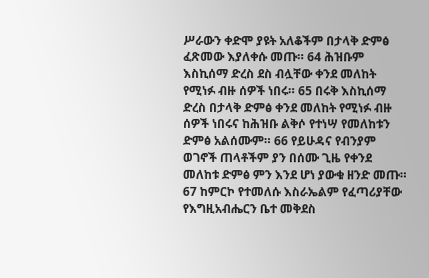ሥራውን ቀድሞ ያዩት አለቆችም በታላቅ ድምፅ ፈጽመው እያለቀሱ መጡ። 64 ሕዝቡም እስኪሰማ ድረስ ደስ ብሏቸው ቀንደ መለከት የሚነፉ ብዙ ሰዎች ነበሩ። 65 በሩቅ እስኪሰማ ድረስ በታላቅ ድምፅ ቀንደ መለከት የሚነፉ ብዙ ሰዎች ነበሩና ከሕዝቡ ልቅሶ የተነሣ የመለከቱን ድምፅ አልሰሙም። 66 የይሁዳና የብንያም ወገኖች ጠላቶችም ያን በሰሙ ጊዜ የቀንደ መለከቱ ድምፅ ምን እንደ ሆነ ያውቁ ዘንድ መጡ። 67 ከምርኮ የተመለሱ እስራኤልም የፈጣሪያቸው የእግዚአብሔርን ቤተ መቅደስ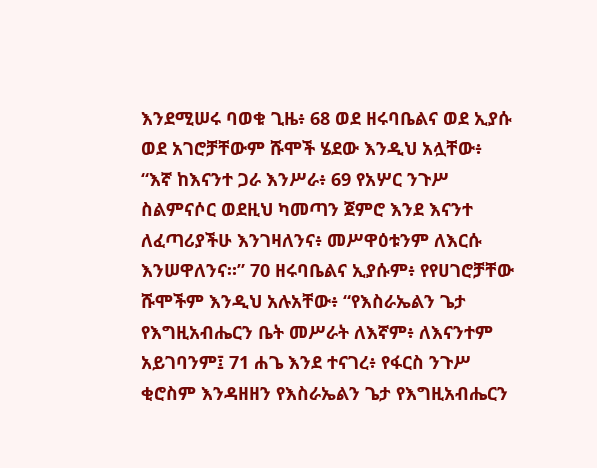እንደሚሠሩ ባወቁ ጊዜ፥ 68 ወደ ዘሩባቤልና ወደ ኢያሱ ወደ አገሮቻቸውም ሹሞች ሄደው እንዲህ አሏቸው፥ “እኛ ከእናንተ ጋራ እንሥራ፥ 69 የአሦር ንጉሥ ስልምናሶር ወደዚህ ካመጣን ጀምሮ እንደ እናንተ ለፈጣሪያችሁ እንገዛለንና፥ መሥዋዕቱንም ለእርሱ እንሠዋለንና።” 70 ዘሩባቤልና ኢያሱም፥ የየሀገሮቻቸው ሹሞችም እንዲህ አሉአቸው፥ “የእስራኤልን ጌታ የእግዚአብሔርን ቤት መሥራት ለእኛም፥ ለእናንተም አይገባንም፤ 71 ሐጌ እንደ ተናገረ፥ የፋርስ ንጉሥ ቂሮስም እንዳዘዘን የእስራኤልን ጌታ የእግዚአብሔርን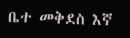ቤተ መቅደስ እኛ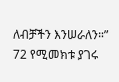ለብቻችን እንሠራለን።” 72 የሚመክቱ ያገሩ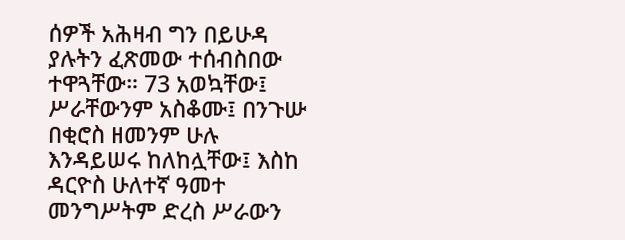ሰዎች አሕዛብ ግን በይሁዳ ያሉትን ፈጽመው ተሰብስበው ተዋጓቸው። 73 አወኳቸው፤ ሥራቸውንም አስቆሙ፤ በንጉሡ በቂሮስ ዘመንም ሁሉ እንዳይሠሩ ከለከሏቸው፤ እስከ ዳርዮስ ሁለተኛ ዓመተ መንግሥትም ድረስ ሥራውን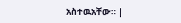አስተዉአቸው። |